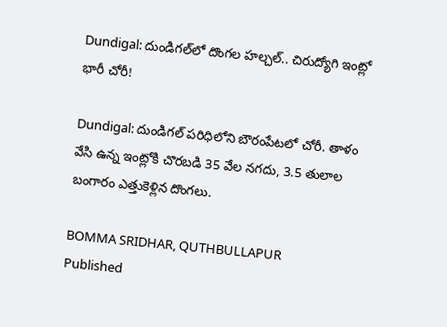Dundigal: దుండిగల్‌లో దొంగల హల్చల్.. చిరుద్యోగి ఇంట్లో భారీ చోరీ!

Dundigal: దుండిగల్ పరిధిలోని బౌరంపేటలో చోరీ. తాళం వేసి ఉన్న ఇంట్లోకి చొరబడి 35 వేల నగదు, 3.5 తులాల బంగారం ఎత్తుకెళ్లిన దొంగలు.

BOMMA SRIDHAR, QUTHBULLAPUR
Published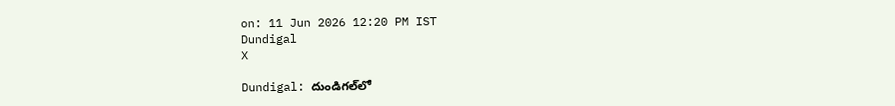on: 11 Jun 2026 12:20 PM IST
Dundigal
X

Dundigal: దుండిగల్‌లో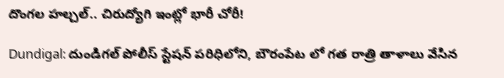దొంగల హల్చల్.. చిరుద్యోగి ఇంట్లో భారీ చోరీ!

Dundigal: దుండిగల్ పోలీస్ స్టేషన్ పరిధిలోని, బౌరంపేట లో గత రాత్రి తాళాలు వేసిన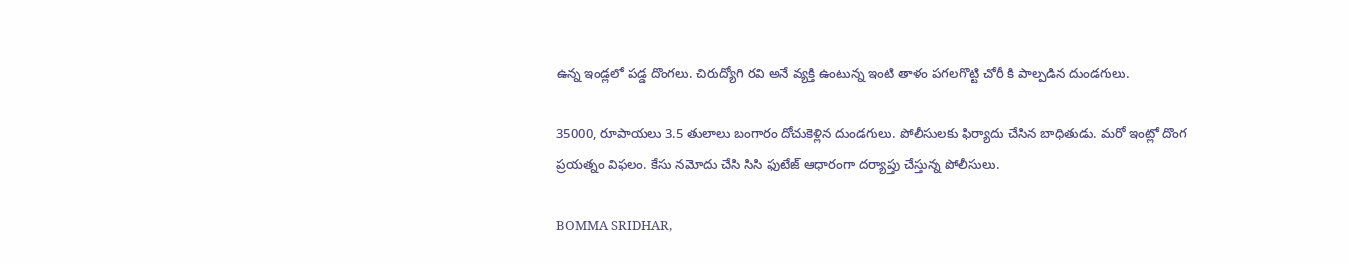ఉన్న ఇండ్లలో పడ్డ దొంగలు. చిరుద్యోగి రవి అనే వ్యక్తి ఉంటున్న ఇంటి తాళం పగలగొట్టి చోరీ కి పాల్పడిన దుండగులు.

35000, రూపాయలు 3.5 తులాలు బంగారం దోచుకెళ్లిన దుండగులు. పోలీసులకు ఫిర్యాదు చేసిన బాధితుడు. మరో ఇంట్లో దొంగ ప్రయత్నం విఫలం. కేసు నమోదు చేసి సిసి ఫుటేజ్ ఆధారంగా దర్యాప్తు చేస్తున్న పోలీసులు.

BOMMA SRIDHAR,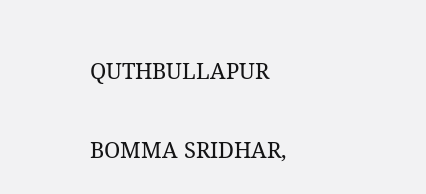QUTHBULLAPUR

BOMMA SRIDHAR,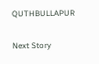QUTHBULLAPUR

Next Story